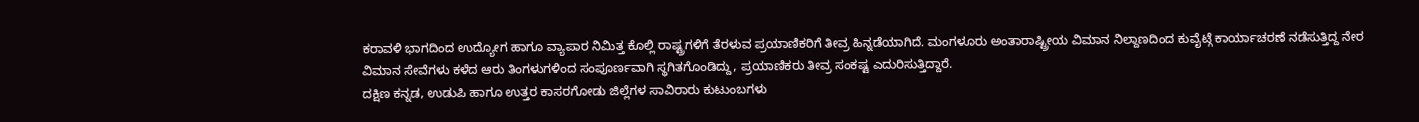ಕರಾವಳಿ ಭಾಗದಿಂದ ಉದ್ಯೋಗ ಹಾಗೂ ವ್ಯಾಪಾರ ನಿಮಿತ್ತ ಕೊಲ್ಲಿ ರಾಷ್ಟ್ರಗಳಿಗೆ ತೆರಳುವ ಪ್ರಯಾಣಿಕರಿಗೆ ತೀವ್ರ ಹಿನ್ನಡೆಯಾಗಿದೆ. ಮಂಗಳೂರು ಅಂತಾರಾಷ್ಟ್ರೀಯ ವಿಮಾನ ನಿಲ್ದಾಣದಿಂದ ಕುವೈಟ್ಗೆ ಕಾರ್ಯಾಚರಣೆ ನಡೆಸುತ್ತಿದ್ದ ನೇರ ವಿಮಾನ ಸೇವೆಗಳು ಕಳೆದ ಆರು ತಿಂಗಳುಗಳಿಂದ ಸಂಪೂರ್ಣವಾಗಿ ಸ್ಥಗಿತಗೊಂಡಿದ್ದು, ಪ್ರಯಾಣಿಕರು ತೀವ್ರ ಸಂಕಷ್ಟ ಎದುರಿಸುತ್ತಿದ್ದಾರೆ.
ದಕ್ಷಿಣ ಕನ್ನಡ, ಉಡುಪಿ ಹಾಗೂ ಉತ್ತರ ಕಾಸರಗೋಡು ಜಿಲ್ಲೆಗಳ ಸಾವಿರಾರು ಕುಟುಂಬಗಳು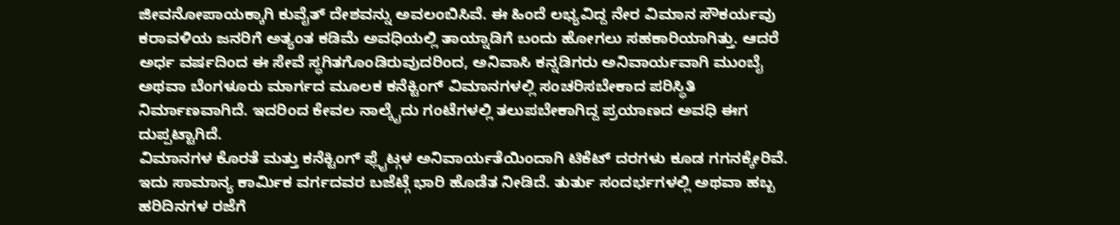ಜೀವನೋಪಾಯಕ್ಕಾಗಿ ಕುವೈತ್ ದೇಶವನ್ನು ಅವಲಂಬಿಸಿವೆ. ಈ ಹಿಂದೆ ಲಭ್ಯವಿದ್ದ ನೇರ ವಿಮಾನ ಸೌಕರ್ಯವು ಕರಾವಳಿಯ ಜನರಿಗೆ ಅತ್ಯಂತ ಕಡಿಮೆ ಅವಧಿಯಲ್ಲಿ ತಾಯ್ನಾಡಿಗೆ ಬಂದು ಹೋಗಲು ಸಹಕಾರಿಯಾಗಿತ್ತು. ಆದರೆ ಅರ್ಧ ವರ್ಷದಿಂದ ಈ ಸೇವೆ ಸ್ಥಗಿತಗೊಂಡಿರುವುದರಿಂದ, ಅನಿವಾಸಿ ಕನ್ನಡಿಗರು ಅನಿವಾರ್ಯವಾಗಿ ಮುಂಬೈ ಅಥವಾ ಬೆಂಗಳೂರು ಮಾರ್ಗದ ಮೂಲಕ ಕನೆಕ್ಟಿಂಗ್ ವಿಮಾನಗಳಲ್ಲಿ ಸಂಚರಿಸಬೇಕಾದ ಪರಿಸ್ಥಿತಿ ನಿರ್ಮಾಣವಾಗಿದೆ. ಇದರಿಂದ ಕೇವಲ ನಾಲ್ಕೈದು ಗಂಟೆಗಳಲ್ಲಿ ತಲುಪಬೇಕಾಗಿದ್ದ ಪ್ರಯಾಣದ ಅವಧಿ ಈಗ ದುಪ್ಪಟ್ಟಾಗಿದೆ.
ವಿಮಾನಗಳ ಕೊರತೆ ಮತ್ತು ಕನೆಕ್ಟಿಂಗ್ ಫ್ಲೈಟ್ಗಳ ಅನಿವಾರ್ಯತೆಯಿಂದಾಗಿ ಟಿಕೆಟ್ ದರಗಳು ಕೂಡ ಗಗನಕ್ಕೇರಿವೆ. ಇದು ಸಾಮಾನ್ಯ ಕಾರ್ಮಿಕ ವರ್ಗದವರ ಬಜೆಟ್ಗೆ ಭಾರಿ ಹೊಡೆತ ನೀಡಿದೆ. ತುರ್ತು ಸಂದರ್ಭಗಳಲ್ಲಿ ಅಥವಾ ಹಬ್ಬ ಹರಿದಿನಗಳ ರಜೆಗೆ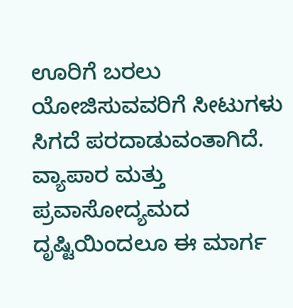ಊರಿಗೆ ಬರಲು ಯೋಜಿಸುವವರಿಗೆ ಸೀಟುಗಳು ಸಿಗದೆ ಪರದಾಡುವಂತಾಗಿದೆ.
ವ್ಯಾಪಾರ ಮತ್ತು ಪ್ರವಾಸೋದ್ಯಮದ ದೃಷ್ಟಿಯಿಂದಲೂ ಈ ಮಾರ್ಗ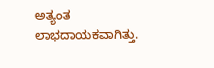ಅತ್ಯಂತ ಲಾಭದಾಯಕವಾಗಿತ್ತು.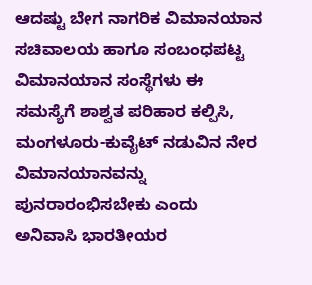ಆದಷ್ಟು ಬೇಗ ನಾಗರಿಕ ವಿಮಾನಯಾನ ಸಚಿವಾಲಯ ಹಾಗೂ ಸಂಬಂಧಪಟ್ಟ ವಿಮಾನಯಾನ ಸಂಸ್ಥೆಗಳು ಈ ಸಮಸ್ಯೆಗೆ ಶಾಶ್ವತ ಪರಿಹಾರ ಕಲ್ಪಿಸಿ, ಮಂಗಳೂರು-ಕುವೈಟ್ ನಡುವಿನ ನೇರ ವಿಮಾನಯಾನವನ್ನು ಪುನರಾರಂಭಿಸಬೇಕು ಎಂದು ಅನಿವಾಸಿ ಭಾರತೀಯರ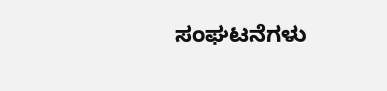ಸಂಘಟನೆಗಳು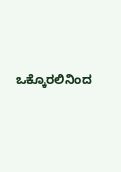ಒಕ್ಕೊರಲಿನಿಂದ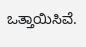ಒತ್ತಾಯಿಸಿವೆ.